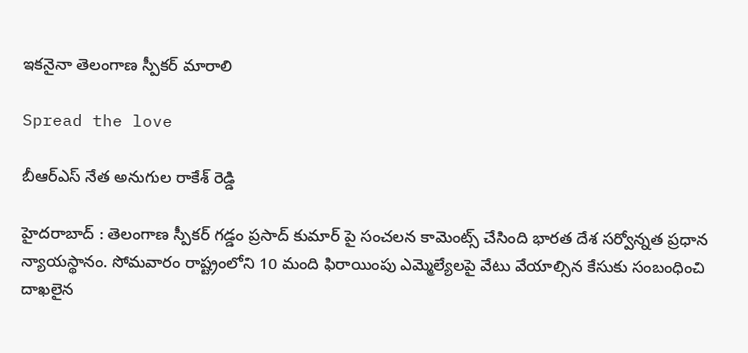ఇక‌నైనా తెలంగాణ స్పీక‌ర్ మారాలి

Spread the love

బీఆర్ఎస్ నేత అనుగుల రాకేశ్ రెడ్డి

హైద‌రాబాద్ : తెలంగాణ స్పీక‌ర్ గ‌డ్డం ప్ర‌సాద్ కుమార్ పై సంచ‌ల‌న కామెంట్స్ చేసింది భార‌త దేశ స‌ర్వోన్న‌త ప్ర‌ధాన న్యాయ‌స్థానం. సోమ‌వారం రాష్ట్రంలోని 10 మంది ఫిరాయింపు ఎమ్మెల్యేల‌పై వేటు వేయాల్సిన కేసుకు సంబంధించి దాఖ‌లైన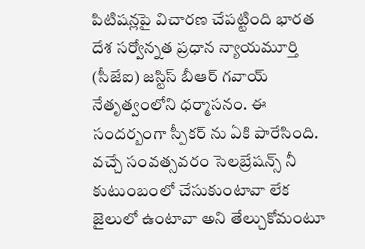పిటిష‌న్ల‌పై విచార‌ణ చేప‌ట్టింది భార‌త దేశ స‌ర్వోన్న‌త ప్ర‌ధాన న్యాయ‌మూర్తి (సీజేఐ) జ‌స్టిస్ బీఆర్ గ‌వాయ్ నేతృత్వంలోని ధ‌ర్మాస‌నం. ఈ సంద‌ర్బంగా స్పీక‌ర్ ను ఏకి పారేసింది. వ‌చ్చే సంవ‌త్స‌వ‌రం సెల‌బ్రేష‌న్స్ నీ కుటుంబంలో చేసుకుంటావా లేక జైలులో ఉంటావా అని తేల్చుకోమంటూ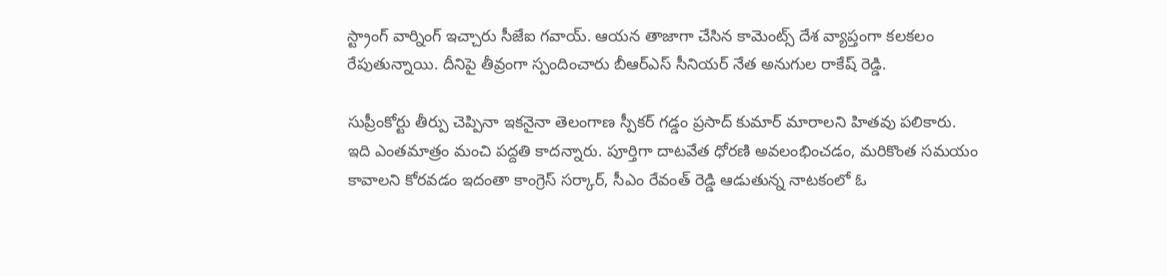స్ట్రాంగ్ వార్నింగ్ ఇచ్చారు సీజేఐ గ‌వాయ్. ఆయ‌న తాజాగా చేసిన కామెంట్స్ దేశ వ్యాప్తంగా క‌ల‌క‌లం రేపుతున్నాయి. దీనిపై తీవ్రంగా స్పందించారు బీఆర్ఎస్ సీనియ‌ర్ నేత అనుగుల రాకేష్ రెడ్డి.

సుప్రీంకోర్టు తీర్పు చెప్పినా ఇక‌నైనా తెలంగాణ స్పీక‌ర్ గ‌డ్డం ప్ర‌సాద్ కుమార్ మారాల‌ని హిత‌వు ప‌లికారు. ఇది ఎంత‌మాత్రం మంచి ప‌ద్ద‌తి కాద‌న్నారు. పూర్తిగా దాట‌వేత ధోర‌ణి అవ‌లంభించ‌డం, మ‌రికొంత స‌మ‌యం కావాల‌ని కోర‌వ‌డం ఇదంతా కాంగ్రెస్ స‌ర్కార్, సీఎం రేవంత్ రెడ్డి ఆడుతున్న నాట‌కంలో ఓ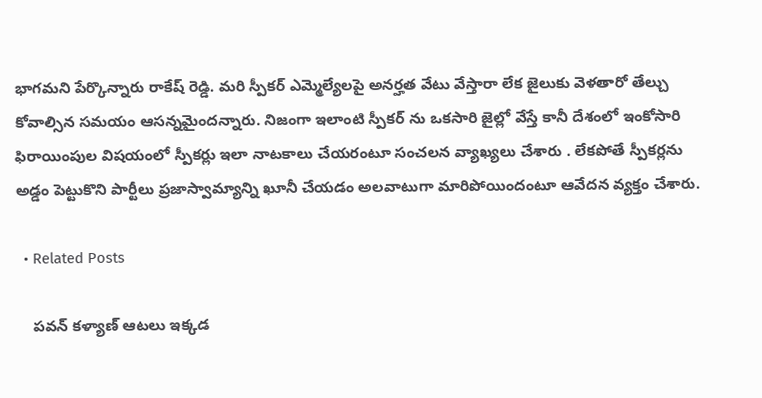భాగ‌మ‌ని పేర్కొన్నారు రాకేష్ రెడ్డి. మ‌రి స్పీక‌ర్ ఎమ్మెల్యేల‌పై అన‌ర్హ‌త వేటు వేస్తారా లేక జైలుకు వెళ‌తారో తేల్చు కోవాల్సిన స‌మ‌యం ఆస‌న్న‌మైంద‌న్నారు. నిజంగా ఇలాంటి స్పీకర్ ను ఒకసారి జైల్లో వేస్తే కానీ దేశంలో ఇంకోసారి ఫిరాయింపుల విషయంలో స్పీకర్లు ఇలా నాటకాలు చేయరంటూ సంచ‌ల‌న వ్యాఖ్య‌లు చేశారు . లేకపోతే స్పీకర్లను అడ్డం పెట్టుకొని పార్టీలు ప్రజాస్వామ్యాన్ని ఖూనీ చేయడం అలవాటుగా మారిపోయిందంటూ ఆవేద‌న వ్య‌క్తం చేశారు.

  • Related Posts

    ప‌వ‌న్ క‌ళ్యాణ్ ఆట‌లు ఇక్క‌డ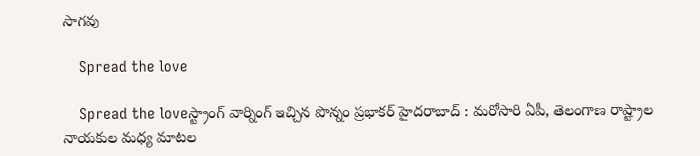సాగ‌వు

    Spread the love

    Spread the loveస్ట్రాంగ్ వార్నింగ్ ఇచ్చిన పొన్నం ప్ర‌భాక‌ర్ హైద‌రాబాద్ : మ‌రోసారి ఏపీ, తెలంగాణ రాష్ట్రాల నాయ‌కుల మ‌ధ్య మాట‌ల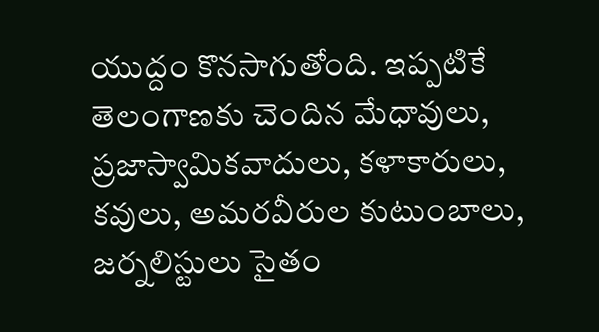యుద్దం కొన‌సాగుతోంది. ఇప్ప‌టికే తెలంగాణ‌కు చెందిన మేధావులు, ప్ర‌జాస్వామిక‌వాదులు, క‌ళాకారులు, క‌వులు, అమ‌రవీరుల కుటుంబాలు, జ‌ర్న‌లిస్టులు సైతం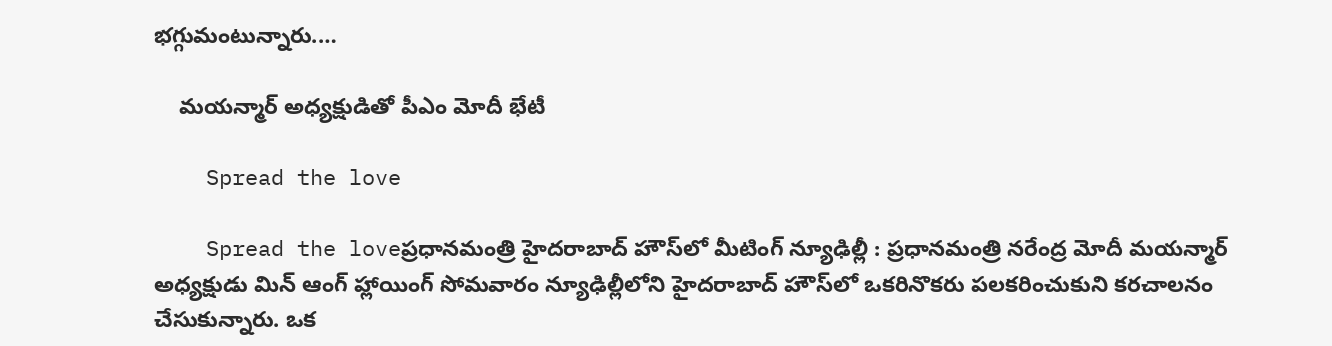భ‌గ్గుమంటున్నారు.…

    మ‌య‌న్మార్ అధ్య‌క్షుడితో పీఎం మోదీ భేటీ

    Spread the love

    Spread the loveప్రధానమంత్రి హైదరాబాద్ హౌస్‌లో మీటింగ్ న్యూఢిల్లీ : ప్రధానమంత్రి నరేంద్ర మోదీ మయన్మార్ అధ్యక్షుడు మిన్ ఆంగ్ హ్లాయింగ్ సోమవారం న్యూఢిల్లీలోని హైదరాబాద్ హౌస్‌లో ఒకరినొకరు పలకరించుకుని కరచాలనం చేసుకున్నారు. ఒక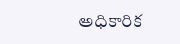అధికారిక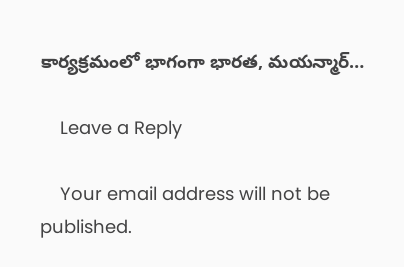కార్యక్రమంలో భాగంగా భారత, మయన్మార్…

    Leave a Reply

    Your email address will not be published.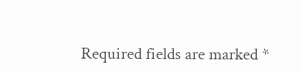Required fields are marked *